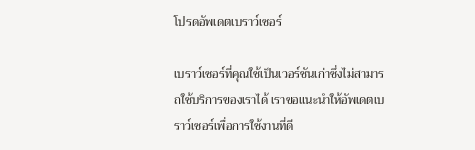โปรดอัพเดตเบราว์เซอร์

เบราว์เซอร์ที่คุณใช้เป็นเวอร์ชันเก่าซึ่งไม่สามารถใช้บริการของเราได้ เราขอแนะนำให้อัพเดตเบราว์เซอร์เพื่อการใช้งานที่ดี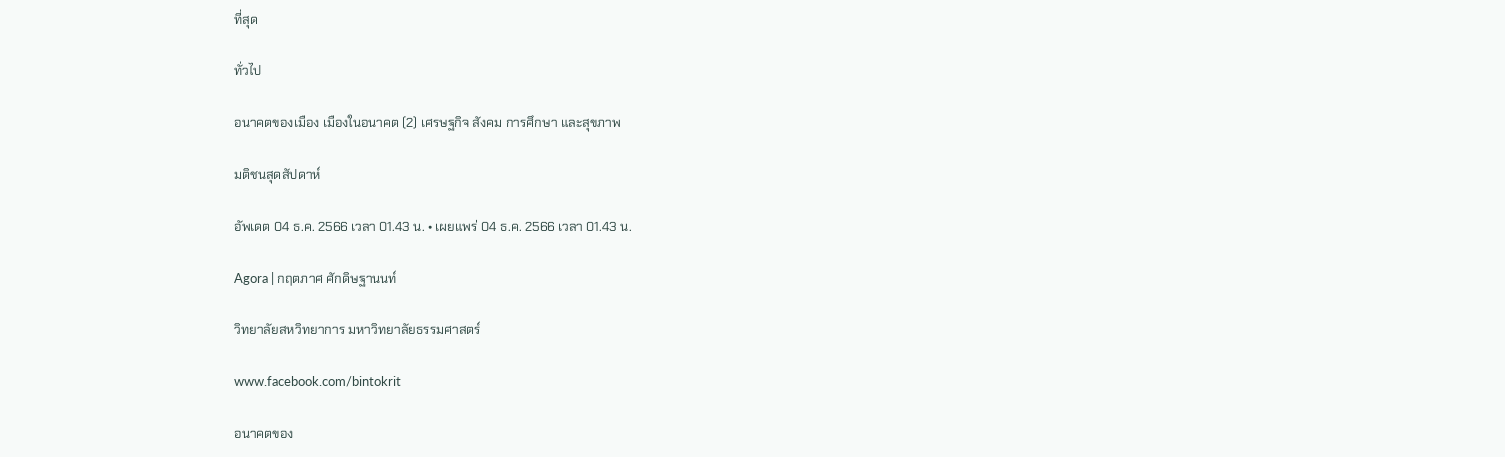ที่สุด

ทั่วไป

อนาคตของเมือง เมืองในอนาคต (2) เศรษฐกิจ สังคม การศึกษา และสุขภาพ

มติชนสุดสัปดาห์

อัพเดต 04 ธ.ค. 2566 เวลา 01.43 น. • เผยแพร่ 04 ธ.ค. 2566 เวลา 01.43 น.

Agora | กฤตภาศ ศักดิษฐานนท์

วิทยาลัยสหวิทยาการ มหาวิทยาลัยธรรมศาสตร์

www.facebook.com/bintokrit

อนาคตของ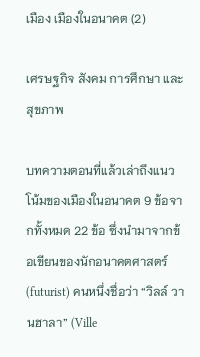เมือง เมืองในอนาคต (2)

เศรษฐกิจ สังคม การศึกษา และสุขภาพ

บทความตอนที่แล้วเล่าถึงแนวโน้มของเมืองในอนาคต 9 ข้อจากทั้งหมด 22 ข้อ ซึ่งนำมาจากข้อเขียนของนักอนาคตศาสตร์ (futurist) คนหนึ่งชื่อว่า “วิลล์ วานฮาลา” (Ville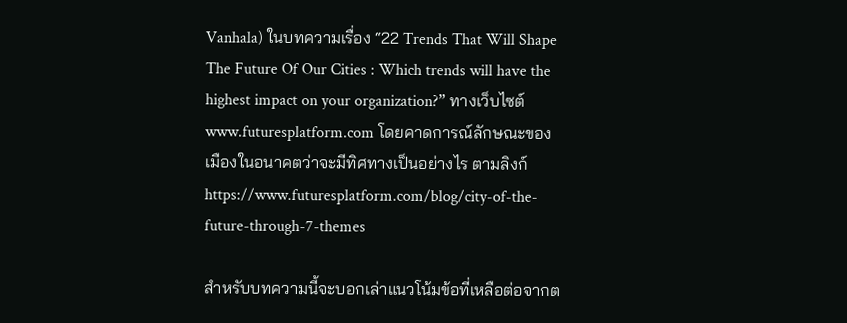Vanhala) ในบทความเรื่อง “22 Trends That Will Shape The Future Of Our Cities : Which trends will have the highest impact on your organization?” ทางเว็บไซต์ www.futuresplatform.com โดยคาดการณ์ลักษณะของเมืองในอนาคตว่าจะมีทิศทางเป็นอย่างไร ตามลิงก์ https://www.futuresplatform.com/blog/city-of-the-future-through-7-themes

สำหรับบทความนี้จะบอกเล่าแนวโน้มข้อที่เหลือต่อจากต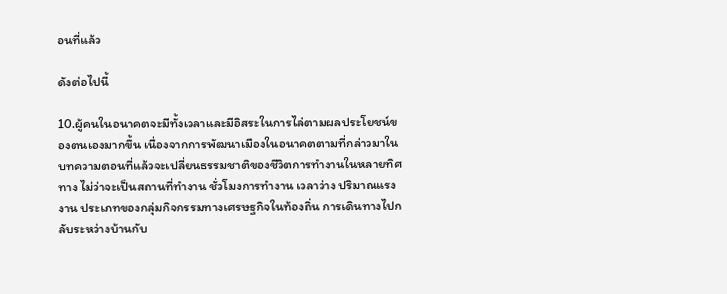อนที่แล้ว

ดังต่อไปนี้

10.ผู้คนในอนาคตจะมีทั้งเวลาและมีอิสระในการไล่ตามผลประโยชน์ของตนเองมากขึ้น เนื่องจากการพัฒนาเมืองในอนาคตตามที่กล่าวมาในบทความตอนที่แล้วจะเปลี่ยนธรรมชาติของชีวิตการทำงานในหลายทิศทาง ไม่ว่าจะเป็นสถานที่ทำงาน ชั่วโมงการทำงาน เวลาว่าง ปริมาณแรงงาน ประเภทของกลุ่มกิจกรรมทางเศรษฐกิจในท้องถิ่น การเดินทางไปกลับระหว่างบ้านกับ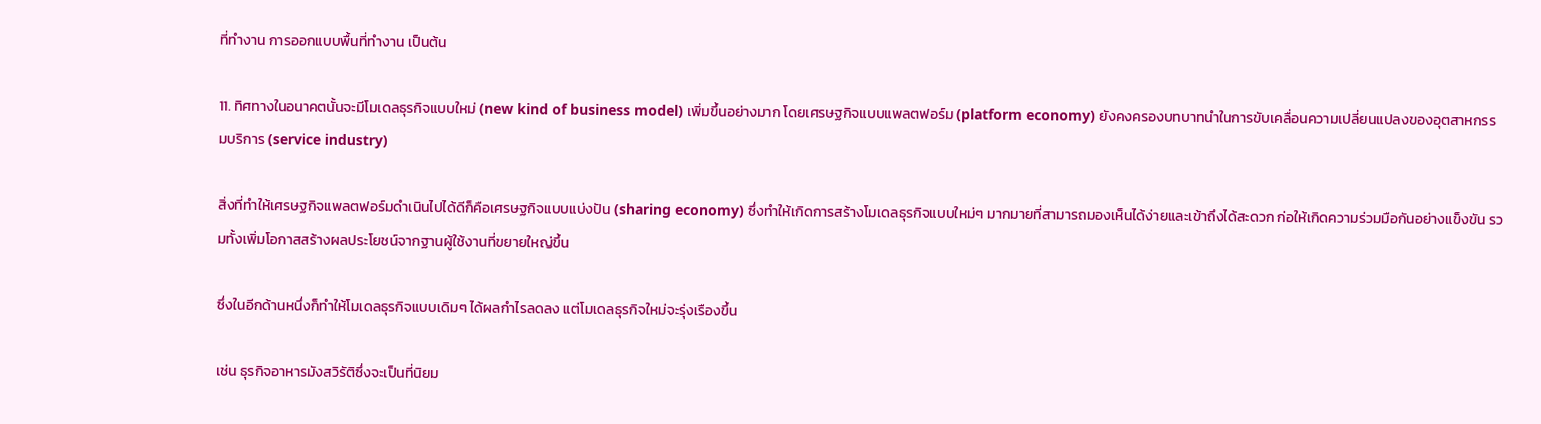ที่ทำงาน การออกแบบพื้นที่ทำงาน เป็นต้น

11. ทิศทางในอนาคตนั้นจะมีโมเดลธุรกิจแบบใหม่ (new kind of business model) เพิ่มขึ้นอย่างมาก โดยเศรษฐกิจแบบแพลตฟอร์ม (platform economy) ยังคงครองบทบาทนำในการขับเคลื่อนความเปลี่ยนแปลงของอุตสาหกรรมบริการ (service industry)

สิ่งที่ทำให้เศรษฐกิจแพลตฟอร์มดำเนินไปได้ดีก็คือเศรษฐกิจแบบแบ่งปัน (sharing economy) ซึ่งทำให้เกิดการสร้างโมเดลธุรกิจแบบใหม่ๆ มากมายที่สามารถมองเห็นได้ง่ายและเข้าถึงได้สะดวก ก่อให้เกิดความร่วมมือกันอย่างแข็งขัน รวมทั้งเพิ่มโอกาสสร้างผลประโยชน์จากฐานผู้ใช้งานที่ขยายใหญ่ขึ้น

ซึ่งในอีกด้านหนึ่งก็ทำให้โมเดลธุรกิจแบบเดิมๆ ได้ผลกำไรลดลง แต่โมเดลธุรกิจใหม่จะรุ่งเรืองขึ้น

เช่น ธุรกิจอาหารมังสวิรัติซึ่งจะเป็นที่นิยม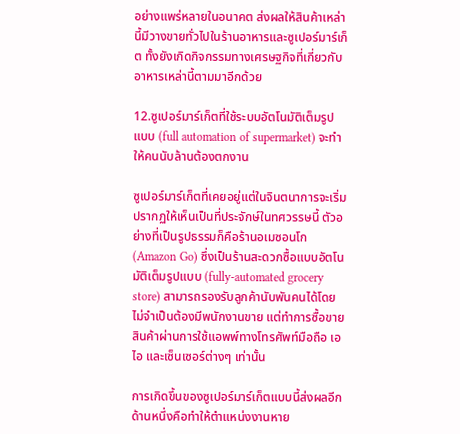อย่างแพร่หลายในอนาคต ส่งผลให้สินค้าเหล่านี้มีวางขายทั่วไปในร้านอาหารและซูเปอร์มาร์เก็ต ทั้งยังเกิดกิจกรรมทางเศรษฐกิจที่เกี่ยวกับอาหารเหล่านี้ตามมาอีกด้วย

12.ซูเปอร์มาร์เก็ตที่ใช้ระบบอัตโนมัติเต็มรูปแบบ (full automation of supermarket) จะทำให้คนนับล้านต้องตกงาน

ซูเปอร์มาร์เก็ตที่เคยอยู่แต่ในจินตนาการจะเริ่มปรากฏให้เห็นเป็นที่ประจักษ์ในทศวรรษนี้ ตัวอย่างที่เป็นรูปธรรมก็คือร้านอเมซอนโก (Amazon Go) ซึ่งเป็นร้านสะดวกซื้อแบบอัตโนมัติเต็มรูปแบบ (fully-automated grocery store) สามารถรองรับลูกค้านับพันคนได้โดยไม่จำเป็นต้องมีพนักงานขาย แต่ทำการซื้อขายสินค้าผ่านการใช้แอพพ์ทางโทรศัพท์มือถือ เอไอ และเซ็นเซอร์ต่างๆ เท่านั้น

การเกิดขึ้นของซูเปอร์มาร์เก็ตแบบนี้ส่งผลอีกด้านหนึ่งคือทำให้ตำแหน่งงานหาย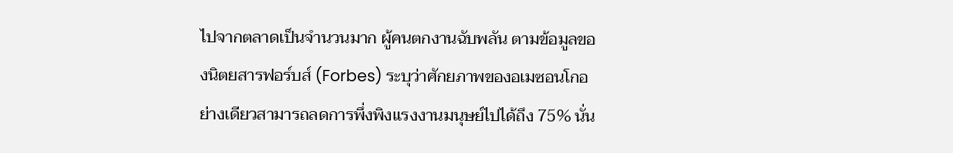ไปจากตลาดเป็นจำนวนมาก ผู้คนตกงานฉับพลัน ตามข้อมูลของนิตยสารฟอร์บส์ (Forbes) ระบุว่าศักยภาพของอเมซอนโกอย่างเดียวสามารถลดการพึ่งพิงแรงงานมนุษย์ไปได้ถึง 75% นั่น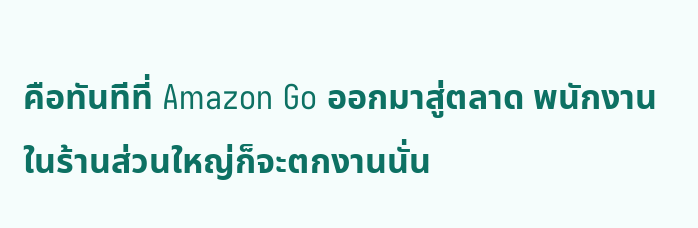คือทันทีที่ Amazon Go ออกมาสู่ตลาด พนักงานในร้านส่วนใหญ่ก็จะตกงานนั่น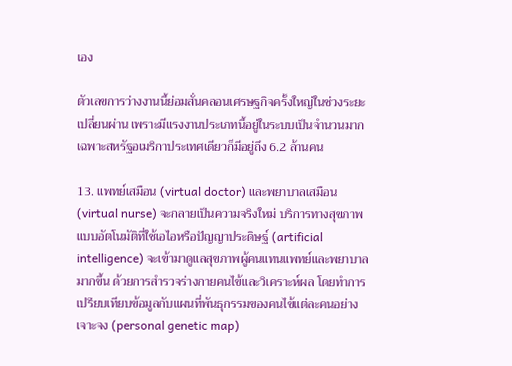เอง

ตัวเลขการว่างงานนี้ย่อมสั่นคลอนเศรษฐกิจครั้งใหญ่ในช่วงระยะเปลี่ยนผ่าน เพราะมีแรงงานประเภทนี้อยู่ในระบบเป็นจำนวนมาก เฉพาะสหรัฐอเมริกาประเทศเดียวก็มีอยู่ถึง 6.2 ล้านคน

13. แพทย์เสมือน (virtual doctor) และพยาบาลเสมือน (virtual nurse) จะกลายเป็นความจริงใหม่ บริการทางสุขภาพแบบอัตโนมัติที่ใช้เอไอหรือปัญญาประดิษฐ์ (artificial intelligence) จะเข้ามาดูแลสุขภาพผู้คนแทนแพทย์และพยาบาลมากขึ้น ด้วยการสำรวจร่างกายคนไข้และวิเคราะห์ผล โดยทำการเปรียบเทียบข้อมูลกับแผนที่พันธุกรรมของคนไข้แต่ละคนอย่างเจาะจง (personal genetic map)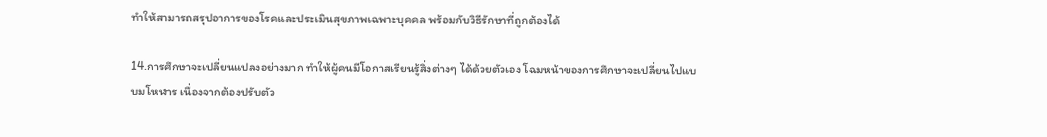ทำให้สามารถสรุปอาการของโรคและประเมินสุขภาพเฉพาะบุคคล พร้อมกับวิธีรักษาที่ถูกต้องได้

14.การศึกษาจะเปลี่ยนแปลงอย่างมาก ทำให้ผู้คนมีโอกาสเรียนรู้สิ่งต่างๆ ได้ด้วยตัวเอง โฉมหน้าของการศึกษาจะเปลี่ยนไปแบบมโหฬาร เนื่องจากต้องปรับตัว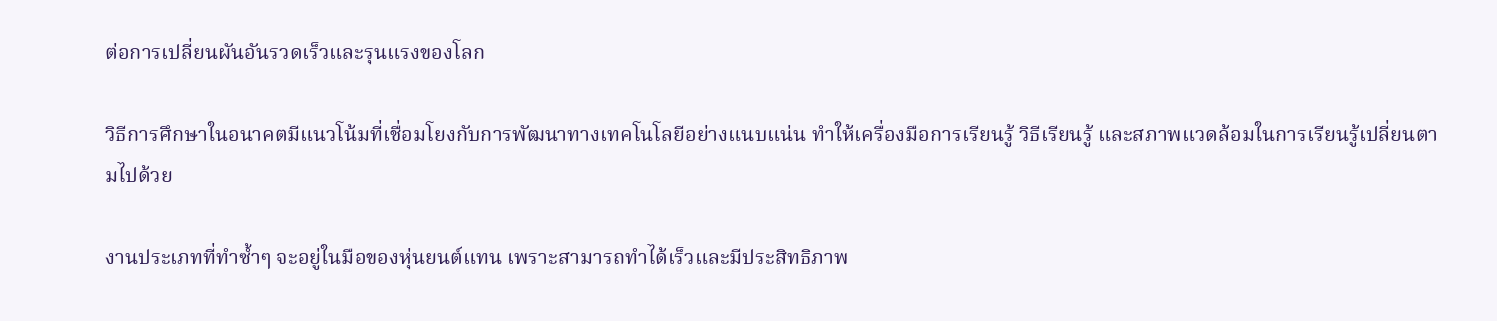ต่อการเปลี่ยนผันอันรวดเร็วและรุนแรงของโลก

วิธีการศึกษาในอนาคตมีแนวโน้มที่เชื่อมโยงกับการพัฒนาทางเทคโนโลยีอย่างแนบแน่น ทำให้เครื่องมือการเรียนรู้ วิธีเรียนรู้ และสภาพแวดล้อมในการเรียนรู้เปลี่ยนตามไปด้วย

งานประเภทที่ทำซ้ำๆ จะอยู่ในมือของหุ่นยนต์แทน เพราะสามารถทำได้เร็วและมีประสิทธิภาพ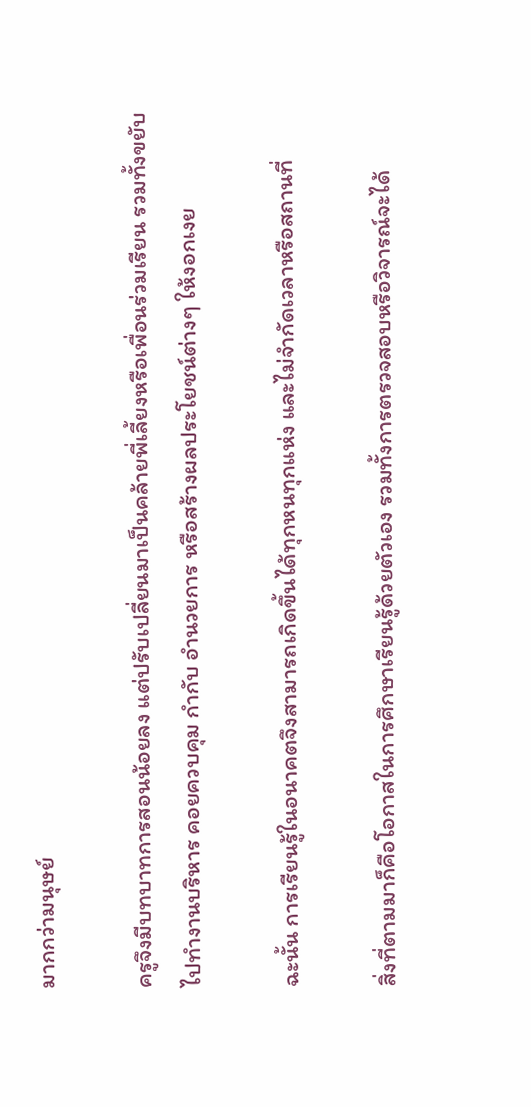มากกว่ามนุษย์

ครูจึงมีบทบาทการสอนน้อยลง แต่ปรับเปลี่ยนมาเป็นคล้ายพี่เลี้ยงหรือเพื่อนร่วมเรียน รวมทั้งขยับไปทำงานบริหาร คอยควบคุม กำกับ อำนวยการ หรือสร้างผลประโยชน์ต่างๆ ให้งอกเงย

ฉะนั้น การเรียนรู้ในอนาคตจึงสามารถเกิดขึ้นได้ทุกหนทุกแห่ง และไม่จำกัดเวลาหรือสถานที่

สิ่งที่ตามมาก็คือโอกาสในการศึกษาเรียนรู้ด้วยตัวเอง รวมทั้งการตรวจสอบหรือวิจารณ์จะได้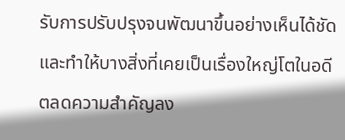รับการปรับปรุงจนพัฒนาขึ้นอย่างเห็นได้ชัด และทำให้บางสิ่งที่เคยเป็นเรื่องใหญ่โตในอดีตลดความสำคัญลง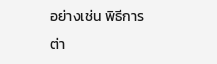อย่างเช่น พิธีการต่า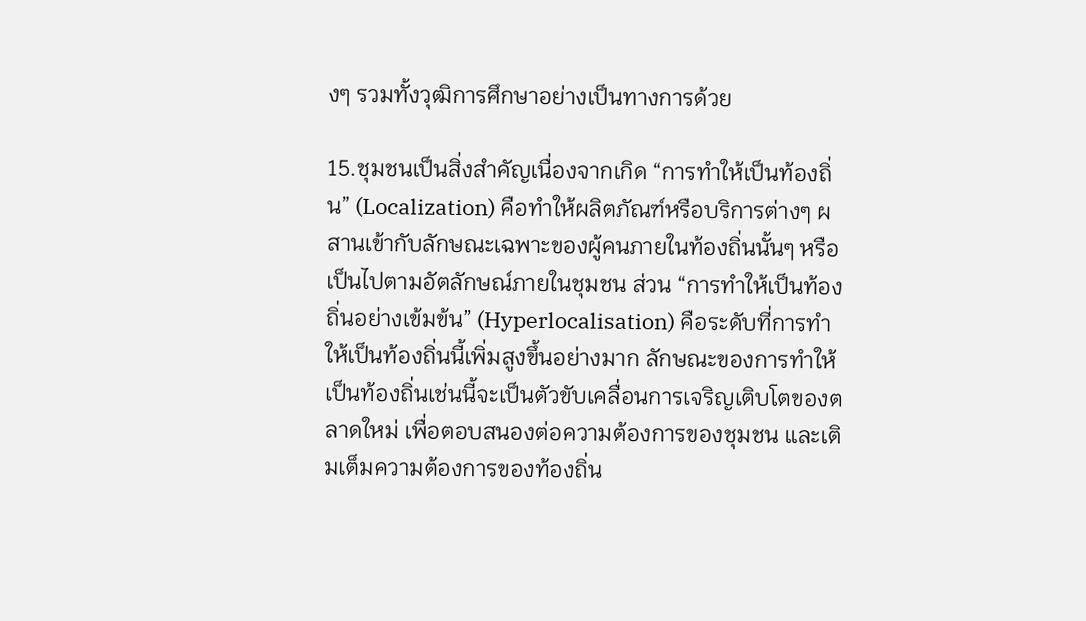งๆ รวมทั้งวุฒิการศึกษาอย่างเป็นทางการด้วย

15.ชุมชนเป็นสิ่งสำคัญเนื่องจากเกิด “การทำให้เป็นท้องถิ่น” (Localization) คือทำให้ผลิตภัณฑ์หรือบริการต่างๆ ผสานเข้ากับลักษณะเฉพาะของผู้คนภายในท้องถิ่นนั้นๆ หรือเป็นไปตามอัตลักษณ์ภายในชุมชน ส่วน “การทำให้เป็นท้องถิ่นอย่างเข้มข้น” (Hyperlocalisation) คือระดับที่การทำให้เป็นท้องถิ่นนี้เพิ่มสูงขึ้นอย่างมาก ลักษณะของการทำให้เป็นท้องถิ่นเช่นนี้จะเป็นตัวขับเคลื่อนการเจริญเติบโตของตลาดใหม่ เพื่อตอบสนองต่อความต้องการของชุมชน และเติมเต็มความต้องการของท้องถิ่น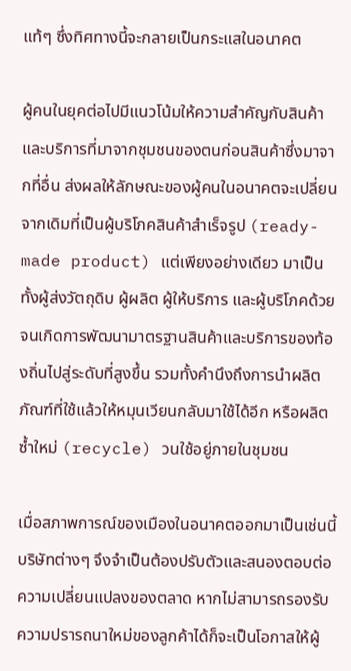แท้ๆ ซึ่งทิศทางนี้จะกลายเป็นกระแสในอนาคต

ผู้คนในยุคต่อไปมีแนวโน้มให้ความสำคัญกับสินค้าและบริการที่มาจากชุมชนของตนก่อนสินค้าซึ่งมาจากที่อื่น ส่งผลให้ลักษณะของผู้คนในอนาคตจะเปลี่ยนจากเดิมที่เป็นผู้บริโภคสินค้าสำเร็จรูป (ready-made product) แต่เพียงอย่างเดียว มาเป็นทั้งผู้ส่งวัตถุดิบ ผู้ผลิต ผู้ให้บริการ และผู้บริโภคด้วย จนเกิดการพัฒนามาตรฐานสินค้าและบริการของท้องถิ่นไปสู่ระดับที่สูงขึ้น รวมทั้งคำนึงถึงการนำผลิตภัณฑ์ที่ใช้แล้วให้หมุนเวียนกลับมาใช้ได้อีก หรือผลิตซ้ำใหม่ (recycle) วนใช้อยู่ภายในชุมชน

เมื่อสภาพการณ์ของเมืองในอนาคตออกมาเป็นเช่นนี้ บริษัทต่างๆ จึงจำเป็นต้องปรับตัวและสนองตอบต่อความเปลี่ยนแปลงของตลาด หากไม่สามารถรองรับความปรารถนาใหม่ของลูกค้าได้ก็จะเป็นโอกาสให้ผู้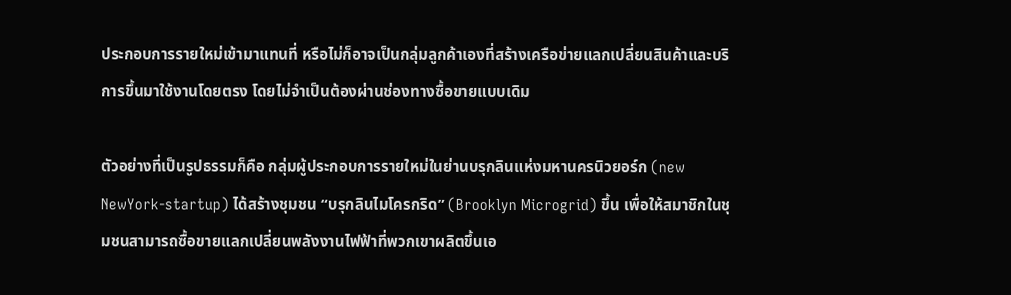ประกอบการรายใหม่เข้ามาแทนที่ หรือไม่ก็อาจเป็นกลุ่มลูกค้าเองที่สร้างเครือข่ายแลกเปลี่ยนสินค้าและบริการขึ้นมาใช้งานโดยตรง โดยไม่จำเป็นต้องผ่านช่องทางซื้อขายแบบเดิม

ตัวอย่างที่เป็นรูปธรรมก็คือ กลุ่มผู้ประกอบการรายใหม่ในย่านบรุกลินแห่งมหานครนิวยอร์ก (new NewYork-startup) ได้สร้างชุมชน “บรุกลินไมโครกริด” (Brooklyn Microgrid) ขึ้น เพื่อให้สมาชิกในชุมชนสามารถซื้อขายแลกเปลี่ยนพลังงานไฟฟ้าที่พวกเขาผลิตขึ้นเอ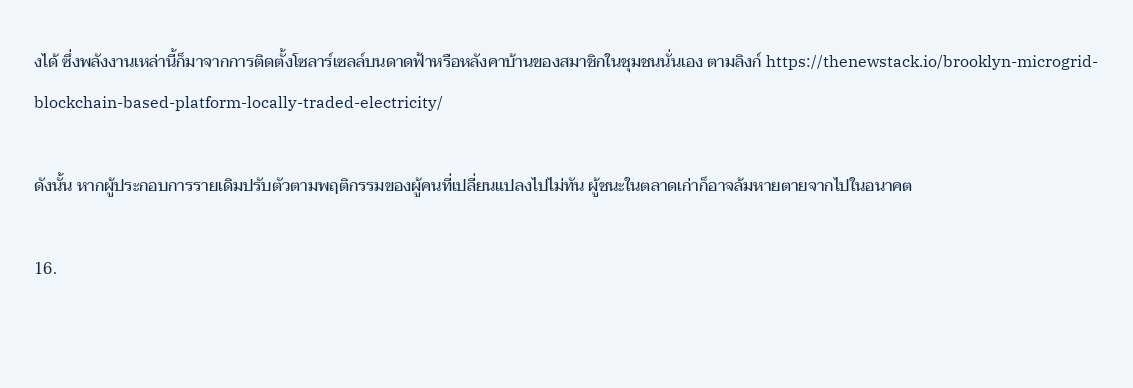งได้ ซึ่งพลังงานเหล่านี้ก็มาจากการติดตั้งโซลาร์เซลล์บนดาดฟ้าหรือหลังคาบ้านของสมาชิกในชุมชนนั่นเอง ตามลิงก์ https://thenewstack.io/brooklyn-microgrid-blockchain-based-platform-locally-traded-electricity/

ดังนั้น หากผู้ประกอบการรายเดิมปรับตัวตามพฤติกรรมของผู้คนที่เปลี่ยนแปลงไปไม่ทัน ผู้ชนะในตลาดเก่าก็อาจล้มหายตายจากไปในอนาคต

16.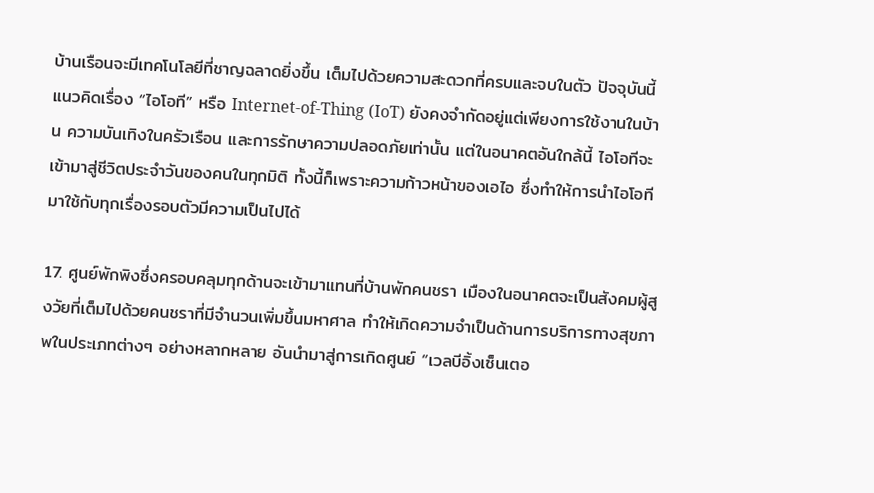บ้านเรือนจะมีเทคโนโลยีที่ชาญฉลาดยิ่งขึ้น เต็มไปด้วยความสะดวกที่ครบและจบในตัว ปัจจุบันนี้แนวคิดเรื่อง “ไอโอที” หรือ Internet-of-Thing (IoT) ยังคงจำกัดอยู่แต่เพียงการใช้งานในบ้าน ความบันเทิงในครัวเรือน และการรักษาความปลอดภัยเท่านั้น แต่ในอนาคตอันใกล้นี้ ไอโอทีจะเข้ามาสู่ชีวิตประจำวันของคนในทุกมิติ ทั้งนี้ก็เพราะความก้าวหน้าของเอไอ ซึ่งทำให้การนำไอโอทีมาใช้กับทุกเรื่องรอบตัวมีความเป็นไปได้

17. ศูนย์พักพิงซึ่งครอบคลุมทุกด้านจะเข้ามาแทนที่บ้านพักคนชรา เมืองในอนาคตจะเป็นสังคมผู้สูงวัยที่เต็มไปด้วยคนชราที่มีจำนวนเพิ่มขึ้นมหาศาล ทำให้เกิดความจำเป็นด้านการบริการทางสุขภาพในประเภทต่างๆ อย่างหลากหลาย อันนำมาสู่การเกิดศูนย์ “เวลบีอิ้งเซ็นเตอ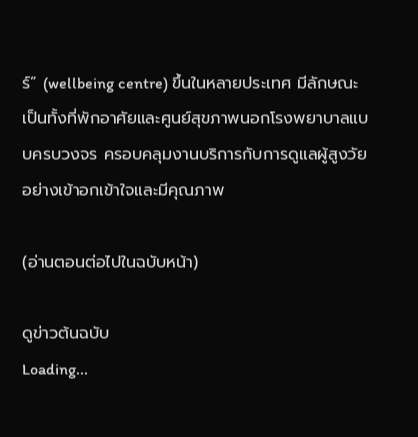ร์” (wellbeing centre) ขึ้นในหลายประเทศ มีลักษณะเป็นทั้งที่พักอาศัยและศูนย์สุขภาพนอกโรงพยาบาลแบบครบวงจร ครอบคลุมงานบริการกับการดูแลผู้สูงวัยอย่างเข้าอกเข้าใจและมีคุณภาพ

(อ่านตอนต่อไปในฉบับหน้า)

ดูข่าวต้นฉบับ
Loading...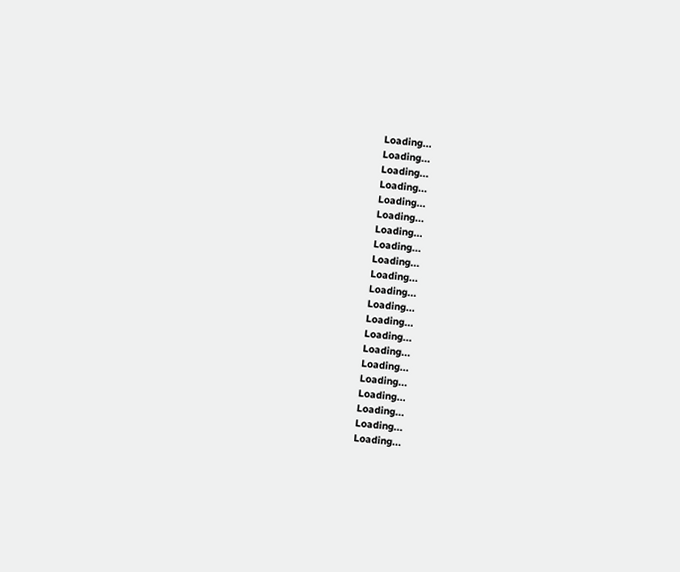Loading...
Loading...
Loading...
Loading...
Loading...
Loading...
Loading...
Loading...
Loading...
Loading...
Loading...
Loading...
Loading...
Loading...
Loading...
Loading...
Loading...
Loading...
Loading...
Loading...
Loading...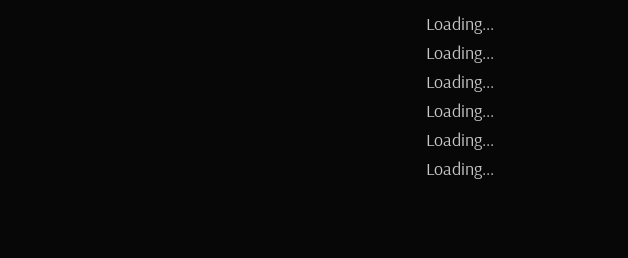Loading...
Loading...
Loading...
Loading...
Loading...
Loading...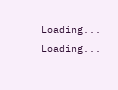Loading...
Loading...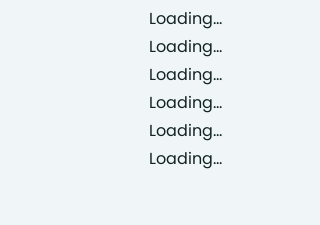Loading...
Loading...
Loading...
Loading...
Loading...
Loading...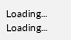Loading...
Loading...